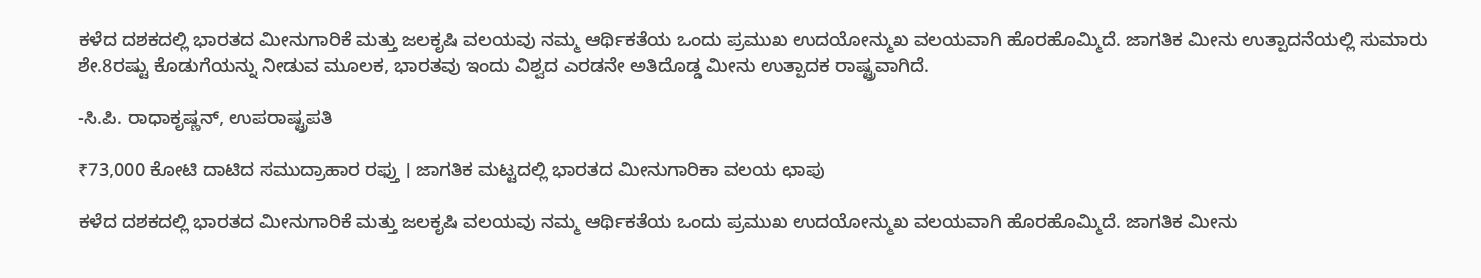ಕಳೆದ ದಶಕದಲ್ಲಿ ಭಾರತದ ಮೀನುಗಾರಿಕೆ ಮತ್ತು ಜಲಕೃಷಿ ವಲಯವು ನಮ್ಮ ಆರ್ಥಿಕತೆಯ ಒಂದು ಪ್ರಮುಖ ಉದಯೋನ್ಮುಖ ವಲಯವಾಗಿ ಹೊರಹೊಮ್ಮಿದೆ. ಜಾಗತಿಕ ಮೀನು ಉತ್ಪಾದನೆಯಲ್ಲಿ ಸುಮಾರು ಶೇ.8ರಷ್ಟು ಕೊಡುಗೆಯನ್ನು ನೀಡುವ ಮೂಲಕ, ಭಾರತವು ಇಂದು ವಿಶ್ವದ ಎರಡನೇ ಅತಿದೊಡ್ಡ ಮೀನು ಉತ್ಪಾದಕ ರಾಷ್ಟ್ರವಾಗಿದೆ.

-ಸಿ.ಪಿ. ರಾಧಾಕೃಷ್ಣನ್‌, ಉಪರಾಷ್ಟ್ರಪತಿ

₹73,000 ಕೋಟಿ ದಾಟಿದ ಸಮುದ್ರಾಹಾರ ರಫ್ತು । ಜಾಗತಿಕ ಮಟ್ಟದಲ್ಲಿ ಭಾರತದ ಮೀನುಗಾರಿಕಾ ವಲಯ ಛಾಪು

ಕಳೆದ ದಶಕದಲ್ಲಿ ಭಾರತದ ಮೀನುಗಾರಿಕೆ ಮತ್ತು ಜಲಕೃಷಿ ವಲಯವು ನಮ್ಮ ಆರ್ಥಿಕತೆಯ ಒಂದು ಪ್ರಮುಖ ಉದಯೋನ್ಮುಖ ವಲಯವಾಗಿ ಹೊರಹೊಮ್ಮಿದೆ. ಜಾಗತಿಕ ಮೀನು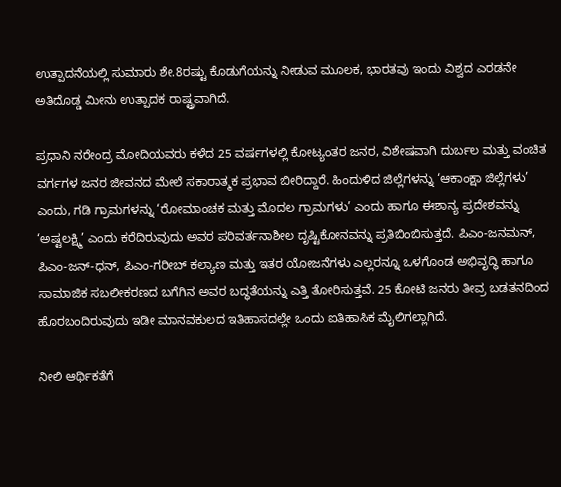ಉತ್ಪಾದನೆಯಲ್ಲಿ ಸುಮಾರು ಶೇ.8ರಷ್ಟು ಕೊಡುಗೆಯನ್ನು ನೀಡುವ ಮೂಲಕ, ಭಾರತವು ಇಂದು ವಿಶ್ವದ ಎರಡನೇ ಅತಿದೊಡ್ಡ ಮೀನು ಉತ್ಪಾದಕ ರಾಷ್ಟ್ರವಾಗಿದೆ.

ಪ್ರಧಾನಿ ನರೇಂದ್ರ ಮೋದಿಯವರು ಕಳೆದ 25 ವರ್ಷಗಳಲ್ಲಿ ಕೋಟ್ಯಂತರ ಜನರ, ವಿಶೇಷವಾಗಿ ದುರ್ಬಲ ಮತ್ತು ವಂಚಿತ ವರ್ಗಗಳ ಜನರ ಜೀವನದ ಮೇಲೆ ಸಕಾರಾತ್ಮಕ ಪ್ರಭಾವ ಬೀರಿದ್ದಾರೆ. ಹಿಂದುಳಿದ ಜಿಲ್ಲೆಗಳನ್ನು ‘ಆಕಾಂಕ್ಷಾ ಜಿಲ್ಲೆಗಳು’ ಎಂದು, ಗಡಿ ಗ್ರಾಮಗಳನ್ನು ‘ರೋಮಾಂಚಕ ಮತ್ತು ಮೊದಲ ಗ್ರಾಮಗಳು’ ಎಂದು ಹಾಗೂ ಈಶಾನ್ಯ ಪ್ರದೇಶವನ್ನು ‘ಅಷ್ಟಲಕ್ಷ್ಮಿ’ ಎಂದು ಕರೆದಿರುವುದು ಅವರ ಪರಿವರ್ತನಾಶೀಲ ದೃಷ್ಟಿಕೋನವನ್ನು ಪ್ರತಿಬಿಂಬಿಸುತ್ತದೆ. ಪಿಎಂ-ಜನಮನ್, ಪಿಎಂ-ಜನ್-ಧನ್, ಪಿಎಂ-ಗರೀಬ್ ಕಲ್ಯಾಣ ಮತ್ತು ಇತರ ಯೋಜನೆಗಳು ಎಲ್ಲರನ್ನೂ ಒಳಗೊಂಡ ಅಭಿವೃದ್ಧಿ ಹಾಗೂ ಸಾಮಾಜಿಕ ಸಬಲೀಕರಣದ ಬಗೆಗಿನ ಅವರ ಬದ್ಧತೆಯನ್ನು ಎತ್ತಿ ತೋರಿಸುತ್ತವೆ. 25 ಕೋಟಿ ಜನರು ತೀವ್ರ ಬಡತನದಿಂದ ಹೊರಬಂದಿರುವುದು ಇಡೀ ಮಾನವಕುಲದ ಇತಿಹಾಸದಲ್ಲೇ ಒಂದು ಐತಿಹಾಸಿಕ ಮೈಲಿಗಲ್ಲಾಗಿದೆ.

ನೀಲಿ ಆರ್ಥಿಕತೆಗೆ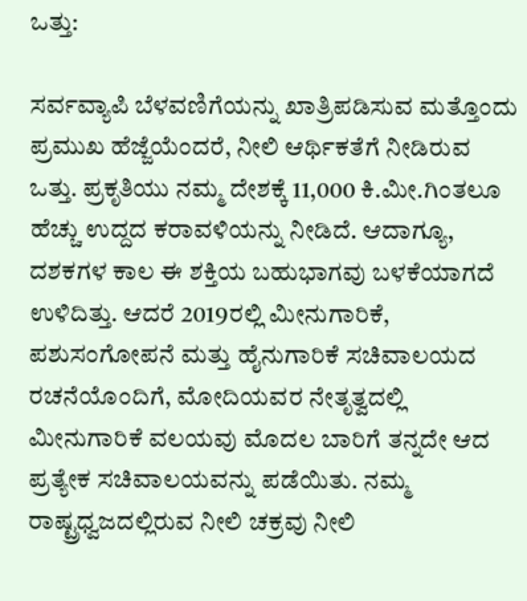ಒತ್ತು:

ಸರ್ವವ್ಯಾಪಿ ಬೆಳವಣಿಗೆಯನ್ನು ಖಾತ್ರಿಪಡಿಸುವ ಮತ್ತೊಂದು ಪ್ರಮುಖ ಹೆಜ್ಜೆಯೆಂದರೆ, ನೀಲಿ ಆರ್ಥಿಕತೆಗೆ ನೀಡಿರುವ ಒತ್ತು. ಪ್ರಕೃತಿಯು ನಮ್ಮ ದೇಶಕ್ಕೆ 11,000 ಕಿ.ಮೀ.ಗಿಂತಲೂ ಹೆಚ್ಚು ಉದ್ದದ ಕರಾವಳಿಯನ್ನು ನೀಡಿದೆ. ಆದಾಗ್ಯೂ, ದಶಕಗಳ ಕಾಲ ಈ ಶಕ್ತಿಯ ಬಹುಭಾಗವು ಬಳಕೆಯಾಗದೆ ಉಳಿದಿತ್ತು. ಆದರೆ 2019ರಲ್ಲಿ ಮೀನುಗಾರಿಕೆ, ಪಶುಸಂಗೋಪನೆ ಮತ್ತು ಹೈನುಗಾರಿಕೆ ಸಚಿವಾಲಯದ ರಚನೆಯೊಂದಿಗೆ, ಮೋದಿಯವರ ನೇತೃತ್ವದಲ್ಲಿ ಮೀನುಗಾರಿಕೆ ವಲಯವು ಮೊದಲ ಬಾರಿಗೆ ತನ್ನದೇ ಆದ ಪ್ರತ್ಯೇಕ ಸಚಿವಾಲಯವನ್ನು ಪಡೆಯಿತು. ನಮ್ಮ ರಾಷ್ಟ್ರಧ್ವಜದಲ್ಲಿರುವ ನೀಲಿ ಚಕ್ರವು ನೀಲಿ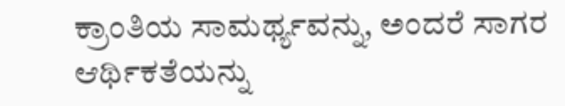ಕ್ರಾಂತಿಯ ಸಾಮರ್ಥ್ಯವನ್ನು, ಅಂದರೆ ಸಾಗರ ಆರ್ಥಿಕತೆಯನ್ನು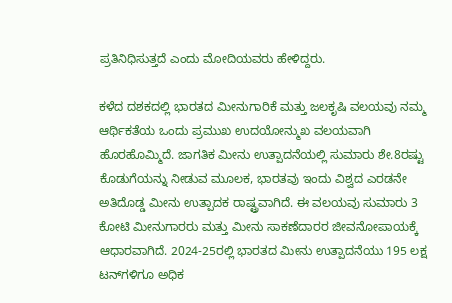ಪ್ರತಿನಿಧಿಸುತ್ತದೆ ಎಂದು ಮೋದಿಯವರು ಹೇಳಿದ್ದರು.

ಕಳೆದ ದಶಕದಲ್ಲಿ ಭಾರತದ ಮೀನುಗಾರಿಕೆ ಮತ್ತು ಜಲಕೃಷಿ ವಲಯವು ನಮ್ಮ ಆರ್ಥಿಕತೆಯ ಒಂದು ಪ್ರಮುಖ ಉದಯೋನ್ಮುಖ ವಲಯವಾಗಿ ಹೊರಹೊಮ್ಮಿದೆ. ಜಾಗತಿಕ ಮೀನು ಉತ್ಪಾದನೆಯಲ್ಲಿ ಸುಮಾರು ಶೇ.8ರಷ್ಟು ಕೊಡುಗೆಯನ್ನು ನೀಡುವ ಮೂಲಕ, ಭಾರತವು ಇಂದು ವಿಶ್ವದ ಎರಡನೇ ಅತಿದೊಡ್ಡ ಮೀನು ಉತ್ಪಾದಕ ರಾಷ್ಟ್ರವಾಗಿದೆ. ಈ ವಲಯವು ಸುಮಾರು 3 ಕೋಟಿ ಮೀನುಗಾರರು ಮತ್ತು ಮೀನು ಸಾಕಣೆದಾರರ ಜೀವನೋಪಾಯಕ್ಕೆ ಆಧಾರವಾಗಿದೆ. 2024-25ರಲ್ಲಿ ಭಾರತದ ಮೀನು ಉತ್ಪಾದನೆಯು 195 ಲಕ್ಷ ಟನ್‌ಗಳಿಗೂ ಅಧಿಕ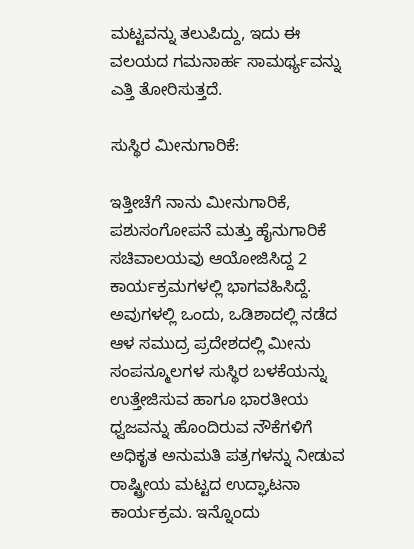ಮಟ್ಟವನ್ನು ತಲುಪಿದ್ದು, ಇದು ಈ ವಲಯದ ಗಮನಾರ್ಹ ಸಾಮರ್ಥ್ಯವನ್ನು ಎತ್ತಿ ತೋರಿಸುತ್ತದೆ.

ಸುಸ್ಥಿರ ಮೀನುಗಾರಿಕೆ:

ಇತ್ತೀಚೆಗೆ ನಾನು ಮೀನುಗಾರಿಕೆ, ಪಶುಸಂಗೋಪನೆ ಮತ್ತು ಹೈನುಗಾರಿಕೆ ಸಚಿವಾಲಯವು ಆಯೋಜಿಸಿದ್ದ 2 ಕಾರ್ಯಕ್ರಮಗಳಲ್ಲಿ ಭಾಗವಹಿಸಿದ್ದೆ. ಅವುಗಳಲ್ಲಿ ಒಂದು, ಒಡಿಶಾದಲ್ಲಿ ನಡೆದ ಆಳ ಸಮುದ್ರ ಪ್ರದೇಶದಲ್ಲಿ ಮೀನು ಸಂಪನ್ಮೂಲಗಳ ಸುಸ್ಥಿರ ಬಳಕೆಯನ್ನು ಉತ್ತೇಜಿಸುವ ಹಾಗೂ ಭಾರತೀಯ ಧ್ವಜವನ್ನು ಹೊಂದಿರುವ ನೌಕೆಗಳಿಗೆ ಅಧಿಕೃತ ಅನುಮತಿ ಪತ್ರಗಳನ್ನು ನೀಡುವ ರಾಷ್ಟ್ರೀಯ ಮಟ್ಟದ ಉದ್ಘಾಟನಾ ಕಾರ್ಯಕ್ರಮ. ಇನ್ನೊಂದು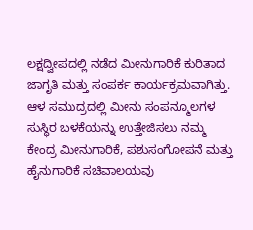ಲಕ್ಷದ್ವೀಪದಲ್ಲಿ ನಡೆದ ಮೀನುಗಾರಿಕೆ ಕುರಿತಾದ ಜಾಗೃತಿ ಮತ್ತು ಸಂಪರ್ಕ ಕಾರ್ಯಕ್ರಮವಾಗಿತ್ತು. ಆಳ ಸಮುದ್ರದಲ್ಲಿ ಮೀನು ಸಂಪನ್ಮೂಲಗಳ ಸುಸ್ಥಿರ ಬಳಕೆಯನ್ನು ಉತ್ತೇಜಿಸಲು ನಮ್ಮ ಕೇಂದ್ರ ಮೀನುಗಾರಿಕೆ, ಪಶುಸಂಗೋಪನೆ ಮತ್ತು ಹೈನುಗಾರಿಕೆ ಸಚಿವಾಲಯವು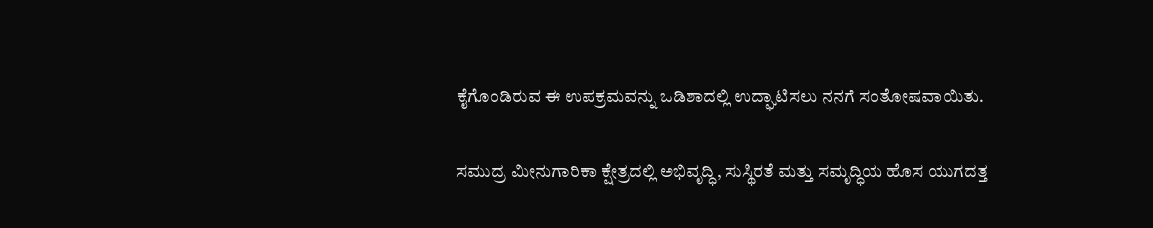ಕೈಗೊಂಡಿರುವ ಈ ಉಪಕ್ರಮವನ್ನು ಒಡಿಶಾದಲ್ಲಿ ಉದ್ಘಾಟಿಸಲು ನನಗೆ ಸಂತೋಷವಾಯಿತು.

ಸಮುದ್ರ ಮೀನುಗಾರಿಕಾ ಕ್ಷೇತ್ರದಲ್ಲಿ ಅಭಿವೃದ್ಧಿ, ಸುಸ್ಥಿರತೆ ಮತ್ತು ಸಮೃದ್ಧಿಯ ಹೊಸ ಯುಗದತ್ತ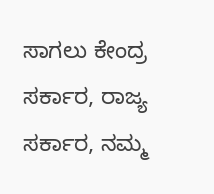ಸಾಗಲು ಕೇಂದ್ರ ಸರ್ಕಾರ, ರಾಜ್ಯ ಸರ್ಕಾರ, ನಮ್ಮ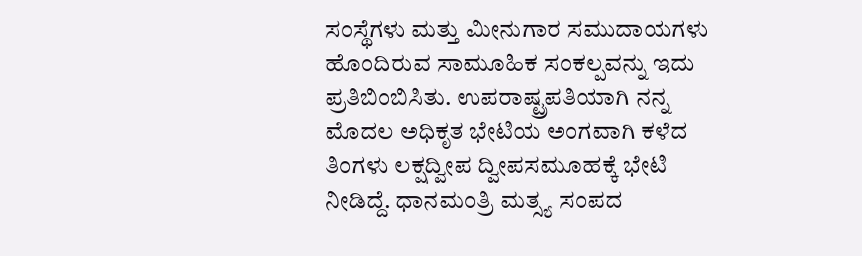ಸಂಸ್ಥೆಗಳು ಮತ್ತು ಮೀನುಗಾರ ಸಮುದಾಯಗಳು ಹೊಂದಿರುವ ಸಾಮೂಹಿಕ ಸಂಕಲ್ಪವನ್ನು ಇದು ಪ್ರತಿಬಿಂಬಿಸಿತು. ಉಪರಾಷ್ಟ್ರಪತಿಯಾಗಿ ನನ್ನ ಮೊದಲ ಅಧಿಕೃತ ಭೇಟಿಯ ಅಂಗವಾಗಿ ಕಳೆದ ತಿಂಗಳು ಲಕ್ಷದ್ವೀಪ ದ್ವೀಪಸಮೂಹಕ್ಕೆ ಭೇಟಿ ನೀಡಿದ್ದೆ. ಧಾನಮಂತ್ರಿ ಮತ್ಸ್ಯ ಸಂಪದ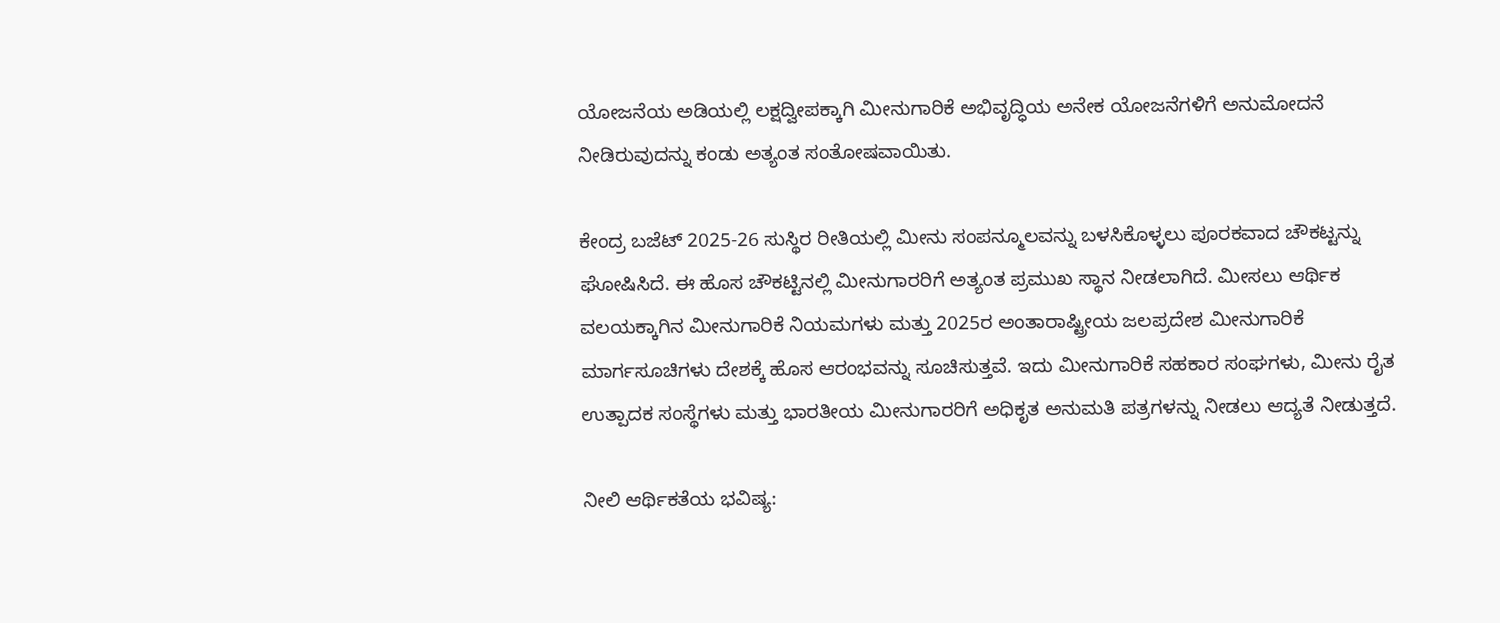ಯೋಜನೆಯ ಅಡಿಯಲ್ಲಿ ಲಕ್ಷದ್ವೀಪಕ್ಕಾಗಿ ಮೀನುಗಾರಿಕೆ ಅಭಿವೃದ್ಧಿಯ ಅನೇಕ ಯೋಜನೆಗಳಿಗೆ ಅನುಮೋದನೆ ನೀಡಿರುವುದನ್ನು ಕಂಡು ಅತ್ಯಂತ ಸಂತೋಷವಾಯಿತು.

ಕೇಂದ್ರ ಬಜೆಟ್ 2025-26 ಸುಸ್ಥಿರ ರೀತಿಯಲ್ಲಿ ಮೀನು ಸಂಪನ್ಮೂಲವನ್ನು ಬಳಸಿಕೊಳ್ಳಲು ಪೂರಕವಾದ ಚೌಕಟ್ಟನ್ನು ಘೋಷಿಸಿದೆ. ಈ ಹೊಸ ಚೌಕಟ್ಟಿನಲ್ಲಿ ಮೀನುಗಾರರಿಗೆ ಅತ್ಯಂತ ಪ್ರಮುಖ ಸ್ಥಾನ ನೀಡಲಾಗಿದೆ. ಮೀಸಲು ಆರ್ಥಿಕ ವಲಯಕ್ಕಾಗಿನ ಮೀನುಗಾರಿಕೆ ನಿಯಮಗಳು ಮತ್ತು 2025ರ ಅಂತಾರಾಷ್ಟ್ರೀಯ ಜಲಪ್ರದೇಶ ಮೀನುಗಾರಿಕೆ ಮಾರ್ಗಸೂಚಿಗಳು ದೇಶಕ್ಕೆ ಹೊಸ ಆರಂಭವನ್ನು ಸೂಚಿಸುತ್ತವೆ. ಇದು ಮೀನುಗಾರಿಕೆ ಸಹಕಾರ ಸಂಘಗಳು, ಮೀನು ರೈತ ಉತ್ಪಾದಕ ಸಂಸ್ಥೆಗಳು ಮತ್ತು ಭಾರತೀಯ ಮೀನುಗಾರರಿಗೆ ಅಧಿಕೃತ ಅನುಮತಿ ಪತ್ರಗಳನ್ನು ನೀಡಲು ಆದ್ಯತೆ ನೀಡುತ್ತದೆ.

ನೀಲಿ ಆರ್ಥಿಕತೆಯ ಭವಿಷ್ಯ: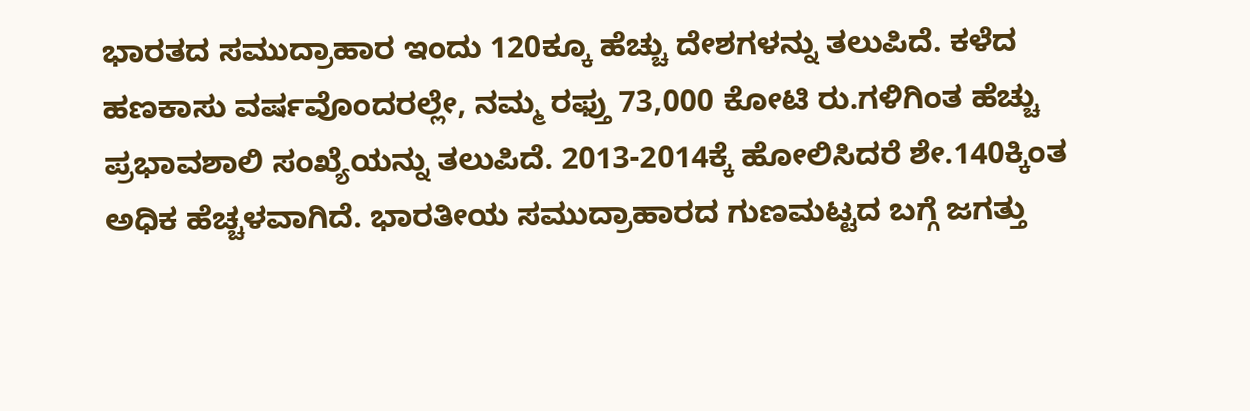ಭಾರತದ ಸಮುದ್ರಾಹಾರ ಇಂದು 120ಕ್ಕೂ ಹೆಚ್ಚು ದೇಶಗಳನ್ನು ತಲುಪಿದೆ. ಕಳೆದ ಹಣಕಾಸು ವರ್ಷವೊಂದರಲ್ಲೇ, ನಮ್ಮ ರಫ್ತು 73,000 ಕೋಟಿ ರು.ಗಳಿಗಿಂತ ಹೆಚ್ಚು ಪ್ರಭಾವಶಾಲಿ ಸಂಖ್ಯೆಯನ್ನು ತಲುಪಿದೆ. 2013-2014ಕ್ಕೆ ಹೋಲಿಸಿದರೆ ಶೇ.140ಕ್ಕಿಂತ ಅಧಿಕ ಹೆಚ್ಚಳವಾಗಿದೆ. ಭಾರತೀಯ ಸಮುದ್ರಾಹಾರದ ಗುಣಮಟ್ಟದ ಬಗ್ಗೆ ಜಗತ್ತು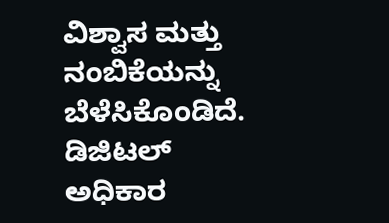ವಿಶ್ವಾಸ ಮತ್ತು ನಂಬಿಕೆಯನ್ನು ಬೆಳೆಸಿಕೊಂಡಿದೆ. ಡಿಜಿಟಲ್ ಅಧಿಕಾರ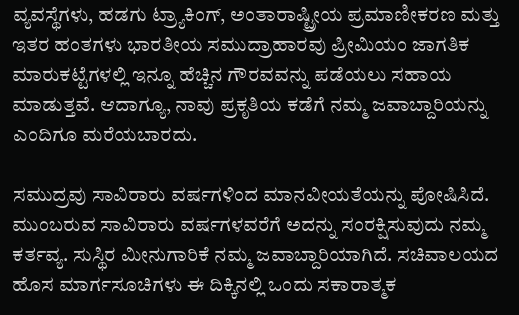ವ್ಯವಸ್ಥೆಗಳು, ಹಡಗು ಟ್ರ್ಯಾಕಿಂಗ್, ಅಂತಾರಾಷ್ಟ್ರೀಯ ಪ್ರಮಾಣೀಕರಣ ಮತ್ತು ಇತರ ಹಂತಗಳು ಭಾರತೀಯ ಸಮುದ್ರಾಹಾರವು ಪ್ರೀಮಿಯಂ ಜಾಗತಿಕ ಮಾರುಕಟ್ಟೆಗಳಲ್ಲಿ ಇನ್ನೂ ಹೆಚ್ಚಿನ ಗೌರವವನ್ನು ಪಡೆಯಲು ಸಹಾಯ ಮಾಡುತ್ತವೆ. ಆದಾಗ್ಯೂ, ನಾವು ಪ್ರಕೃತಿಯ ಕಡೆಗೆ ನಮ್ಮ ಜವಾಬ್ದಾರಿಯನ್ನು ಎಂದಿಗೂ ಮರೆಯಬಾರದು.

ಸಮುದ್ರವು ಸಾವಿರಾರು ವರ್ಷಗಳಿಂದ ಮಾನವೀಯತೆಯನ್ನು ಪೋಷಿಸಿದೆ. ಮುಂಬರುವ ಸಾವಿರಾರು ವರ್ಷಗಳವರೆಗೆ ಅದನ್ನು ಸಂರಕ್ಷಿಸುವುದು ನಮ್ಮ ಕರ್ತವ್ಯ. ಸುಸ್ಥಿರ ಮೀನುಗಾರಿಕೆ ನಮ್ಮ ಜವಾಬ್ದಾರಿಯಾಗಿದೆ. ಸಚಿವಾಲಯದ ಹೊಸ ಮಾರ್ಗಸೂಚಿಗಳು ಈ ದಿಕ್ಕಿನಲ್ಲಿ ಒಂದು ಸಕಾರಾತ್ಮಕ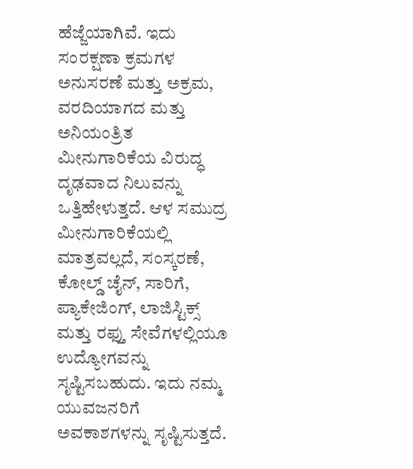ಹೆಜ್ಜೆಯಾಗಿವೆ. ಇದು ಸಂರಕ್ಷಣಾ ಕ್ರಮಗಳ ಅನುಸರಣೆ ಮತ್ತು ಅಕ್ರಮ, ವರದಿಯಾಗದ ಮತ್ತು ಅನಿಯಂತ್ರಿತ ಮೀನುಗಾರಿಕೆಯ ವಿರುದ್ಧ ದೃಢವಾದ ನಿಲುವನ್ನು ಒತ್ತಿಹೇಳುತ್ತದೆ. ಆಳ ಸಮುದ್ರ ಮೀನುಗಾರಿಕೆಯಲ್ಲಿ ಮಾತ್ರವಲ್ಲದೆ, ಸಂಸ್ಕರಣೆ, ಕೋಲ್ಡ್ ಚೈನ್, ಸಾರಿಗೆ, ಪ್ಯಾಕೇಜಿಂಗ್, ಲಾಜಿಸ್ಟಿಕ್ಸ್ ಮತ್ತು ರಫ್ತು ಸೇವೆಗಳಲ್ಲಿಯೂ ಉದ್ಯೋಗವನ್ನು ಸೃಷ್ಟಿಸಬಹುದು. ಇದು ನಮ್ಮ ಯುವಜನರಿಗೆ ಅವಕಾಶಗಳನ್ನು ಸೃಷ್ಟಿಸುತ್ತದೆ.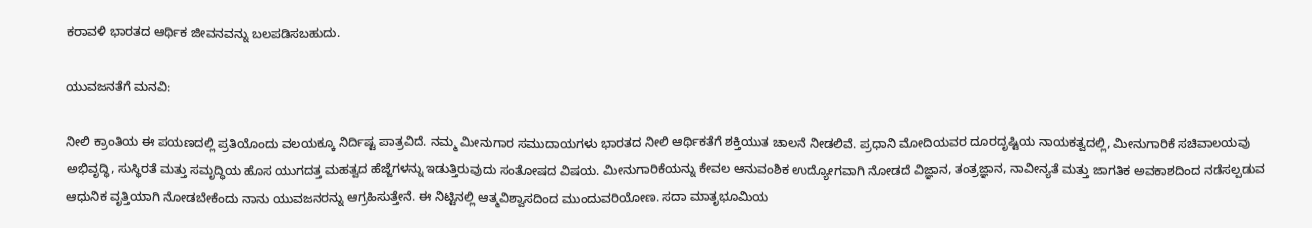ಕರಾವಳಿ ಭಾರತದ ಆರ್ಥಿಕ ಜೀವನವನ್ನು ಬಲಪಡಿಸಬಹುದು.

ಯುವಜನತೆಗೆ ಮನವಿ:

ನೀಲಿ ಕ್ರಾಂತಿಯ ಈ ಪಯಣದಲ್ಲಿ ಪ್ರತಿಯೊಂದು ವಲಯಕ್ಕೂ ನಿರ್ದಿಷ್ಟ ಪಾತ್ರವಿದೆ. ನಮ್ಮ ಮೀನುಗಾರ ಸಮುದಾಯಗಳು ಭಾರತದ ನೀಲಿ ಆರ್ಥಿಕತೆಗೆ ಶಕ್ತಿಯುತ ಚಾಲನೆ ನೀಡಲಿವೆ. ಪ್ರಧಾನಿ ಮೋದಿಯವರ ದೂರದೃಷ್ಟಿಯ ನಾಯಕತ್ವದಲ್ಲಿ, ಮೀನುಗಾರಿಕೆ ಸಚಿವಾಲಯವು ಅಭಿವೃದ್ಧಿ, ಸುಸ್ಥಿರತೆ ಮತ್ತು ಸಮೃದ್ಧಿಯ ಹೊಸ ಯುಗದತ್ತ ಮಹತ್ವದ ಹೆಜ್ಜೆಗಳನ್ನು ಇಡುತ್ತಿರುವುದು ಸಂತೋಷದ ವಿಷಯ. ಮೀನುಗಾರಿಕೆಯನ್ನು ಕೇವಲ ಆನುವಂಶಿಕ ಉದ್ಯೋಗವಾಗಿ ನೋಡದೆ ವಿಜ್ಞಾನ, ತಂತ್ರಜ್ಞಾನ, ನಾವೀನ್ಯತೆ ಮತ್ತು ಜಾಗತಿಕ ಅವಕಾಶದಿಂದ ನಡೆಸಲ್ಪಡುವ ಆಧುನಿಕ ವೃತ್ತಿಯಾಗಿ ನೋಡಬೇಕೆಂದು ನಾನು ಯುವಜನರನ್ನು ಆಗ್ರಹಿಸುತ್ತೇನೆ. ಈ ನಿಟ್ಟಿನಲ್ಲಿ ಆತ್ಮವಿಶ್ವಾಸದಿಂದ ಮುಂದುವರಿಯೋಣ. ಸದಾ ಮಾತೃಭೂಮಿಯ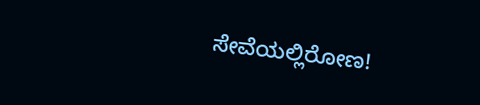ಸೇವೆಯಲ್ಲಿರೋಣ!